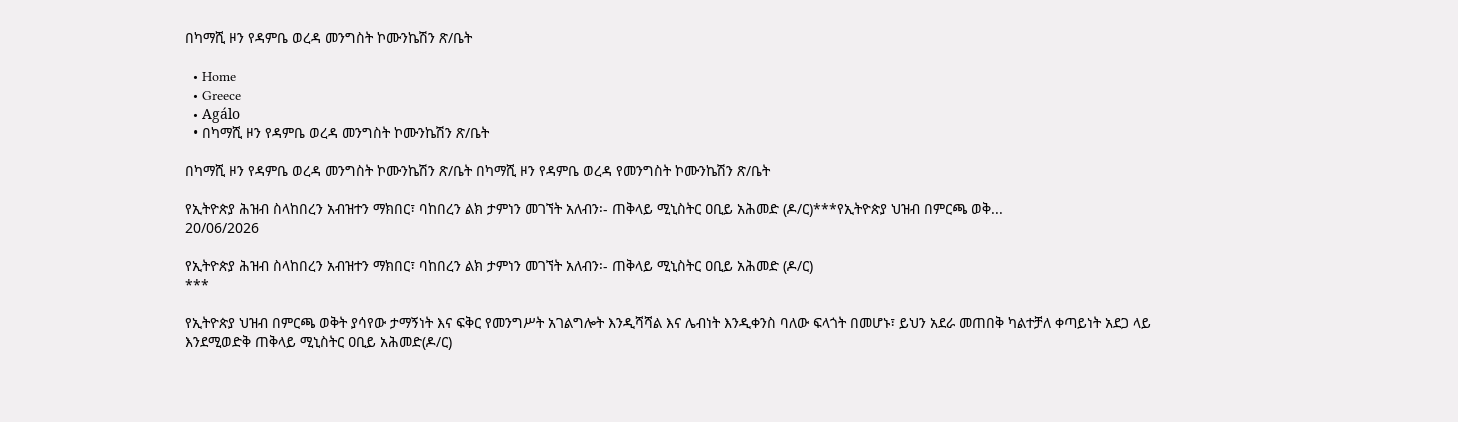በካማሺ ዞን የዳምቤ ወረዳ መንግስት ኮሙንኬሽን ጽ/ቤት

  • Home
  • Greece
  • Agálo
  • በካማሺ ዞን የዳምቤ ወረዳ መንግስት ኮሙንኬሽን ጽ/ቤት

በካማሺ ዞን የዳምቤ ወረዳ መንግስት ኮሙንኬሽን ጽ/ቤት በካማሺ ዞን የዳምቤ ወረዳ የመንግስት ኮሙንኬሽን ጽ/ቤት

የኢትዮጵያ ሕዝብ ስላከበረን አብዝተን ማክበር፣ ባከበረን ልክ ታምነን መገኘት አለብን፡- ጠቅላይ ሚኒስትር ዐቢይ አሕመድ (ዶ/ር)***የኢትዮጵያ ህዝብ በምርጫ ወቅ...
20/06/2026

የኢትዮጵያ ሕዝብ ስላከበረን አብዝተን ማክበር፣ ባከበረን ልክ ታምነን መገኘት አለብን፡- ጠቅላይ ሚኒስትር ዐቢይ አሕመድ (ዶ/ር)
***

የኢትዮጵያ ህዝብ በምርጫ ወቅት ያሳየው ታማኝነት እና ፍቅር የመንግሥት አገልግሎት እንዲሻሻል እና ሌብነት እንዲቀንስ ባለው ፍላጎት በመሆኑ፣ ይህን አደራ መጠበቅ ካልተቻለ ቀጣይነት አደጋ ላይ እንደሚወድቅ ጠቅላይ ሚኒስትር ዐቢይ አሕመድ(ዶ/ር)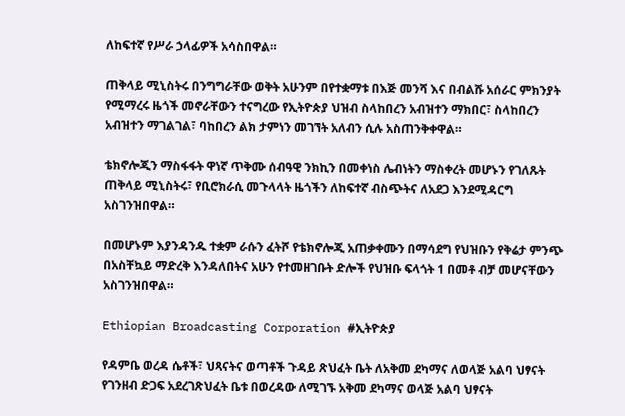ለከፍተኛ የሥራ ኃላፊዎች አሳስበዋል።

ጠቅላይ ሚኒስትሩ በንግግራቸው ወቅት አሁንም በየተቋማቱ በእጅ መንሻ እና በብልሹ አሰራር ምክንያት የሚማረሩ ዜጎች መኖራቸውን ተናግረው የኢትዮጵያ ህዝብ ስላከበረን አብዝተን ማክበር፣ ስላከበረን አብዝተን ማገልገል፣ ባከበረን ልክ ታምነን መገኘት አለብን ሲሉ አስጠንቅቀዋል።

ቴክኖሎጂን ማስፋፋት ዋነኛ ጥቅሙ ሰብዓዊ ንክኪን በመቀነስ ሌብነትን ማስቀረት መሆኑን የገለጹት ጠቅላይ ሚኒስትሩ፣ የቢሮክራሲ መጉላላት ዜጎችን ለከፍተኛ ብስጭትና ለአደጋ እንደሚዳርግ አስገንዝበዋል።

በመሆኑም እያንዳንዱ ተቋም ራሱን ፈትሾ የቴክኖሎጂ አጠቃቀሙን በማሳደግ የህዝቡን የቅሬታ ምንጭ በአስቸኳይ ማድረቅ እንዳለበትና አሁን የተመዘገቡት ድሎች የህዝቡ ፍላጎት 1 በመቶ ብቻ መሆናቸውን አስገንዝበዋል።

Ethiopian Broadcasting Corporation #ኢትዮጵያ

የዳምቤ ወረዳ ሴቶች፣ ህጻናትና ወጣቶች ጉዳይ ጽህፈት ቤት ለአቅመ ደካማና ለወላጅ አልባ ህፃናት የገንዘብ ድጋፍ አደረገጽህፈት ቤቱ በወረዳው ለሚገኙ አቅመ ደካማና ወላጅ አልባ ህፃናት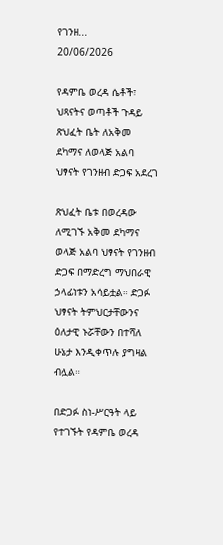የገንዘ...
20/06/2026

የዳምቤ ወረዳ ሴቶች፣ ህጻናትና ወጣቶች ጉዳይ ጽህፈት ቤት ለአቅመ ደካማና ለወላጅ አልባ ህፃናት የገንዘብ ድጋፍ አደረገ

ጽህፈት ቤቱ በወረዳው ለሚገኙ አቅመ ደካማና ወላጅ አልባ ህፃናት የገንዘብ ድጋፍ በማድረግ ማህበራዊ ኃላፊነቱን አሳይቷል። ድጋፉ ህፃናት ትምህርታቸውንና ዕለታዊ ኑሯቸውን በተሻለ ሁኔታ እንዲቀጥሉ ያግዛል ብሏል።

በድጋፉ ስነ-ሥርዓት ላይ የተገኙት የዳምቤ ወረዳ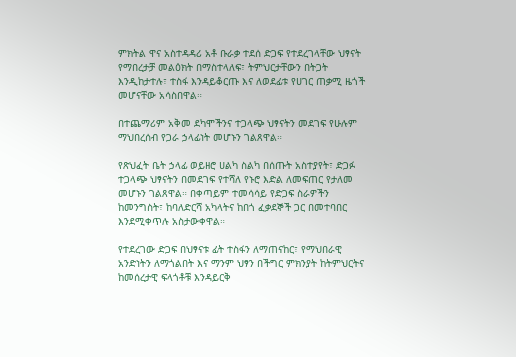ምክትል ዋና አስተዳዳሪ አቶ ቡራቃ ተደሰ ድጋፍ የተደረገላቸው ህፃናት የማበረታቻ መልዕክት በማስተላለፍ፣ ትምህርታቸውን በትጋት እንዲከታተሉ፣ ተስፋ እንዳይቆርጡ እና ለወደፊቱ የሀገር ጠቃሚ ዜጎች መሆናቸው አሳስበዋል።

በተጨማሪም አቅመ ደካሞችንና ተጋላጭ ህፃናትን መደገፍ የሁሉም ማህበረሰብ የጋራ ኃላፊነት መሆኑን ገልጸዋል።

የጽህፈት ቤት ኃላፊ ወይዘሮ ሀልካ ስልካ በሰጡት አስተያየት፣ ድጋፉ ተጋላጭ ህፃናትን በመደገፍ የተሻለ የኑሮ እድል ለመፍጠር የታለመ መሆኑን ገልጸዋል። በቀጣይም ተመሳሳይ የድጋፍ ስራዎችን ከመንግስት፣ ከባለድርሻ አካላትና ከበጎ ፈቃደኞች ጋር በመተባበር እንደሚቀጥሉ አስታውቀዋል።

የተደረገው ድጋፍ በህፃናቱ ፊት ተስፋን ለማጠናከር፣ የማህበራዊ አንድነትን ለማጎልበት እና ማንም ህፃን በችግር ምክንያት ከትምህርትና ከመሰረታዊ ፍላጎቶቹ እንዳይርቅ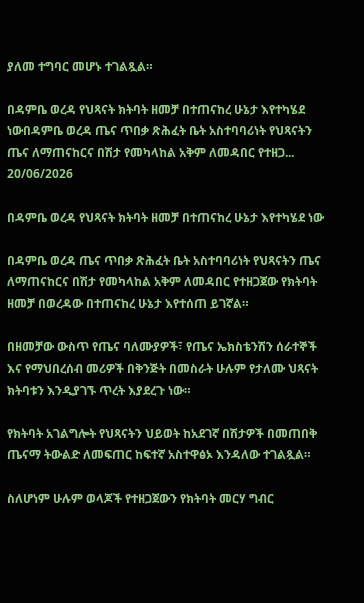ያለመ ተግባር መሆኑ ተገልጿል።

በዳምቤ ወረዳ የህጻናት ክትባት ዘመቻ በተጠናከረ ሁኔታ እየተካሄደ ነውበዳምቤ ወረዳ ጤና ጥበቃ ጽሕፈት ቤት አስተባባሪነት የህጻናትን ጤና ለማጠናከርና በሽታ የመካላከል አቅም ለመዳበር የተዘጋ...
20/06/2026

በዳምቤ ወረዳ የህጻናት ክትባት ዘመቻ በተጠናከረ ሁኔታ እየተካሄደ ነው

በዳምቤ ወረዳ ጤና ጥበቃ ጽሕፈት ቤት አስተባባሪነት የህጻናትን ጤና ለማጠናከርና በሽታ የመካላከል አቅም ለመዳበር የተዘጋጀው የክትባት ዘመቻ በወረዳው በተጠናከረ ሁኔታ እየተሰጠ ይገኛል።

በዘመቻው ውስጥ የጤና ባለሙያዎች፣ የጤና ኤክስቴንሽን ሰራተኞች እና የማህበረሰብ መሪዎች በቅንጅት በመስራት ሁሉም የታለሙ ህጻናት ክትባቱን እንዲያገኙ ጥረት እያደረጉ ነው።

የክትባት አገልግሎት የህጻናትን ህይወት ከአደገኛ በሽታዎች በመጠበቅ ጤናማ ትውልድ ለመፍጠር ከፍተኛ አስተዋፅኦ እንዳለው ተገልጿል።

ስለሆነም ሁሉም ወላጆች የተዘጋጀውን የክትባት መርሃ ግብር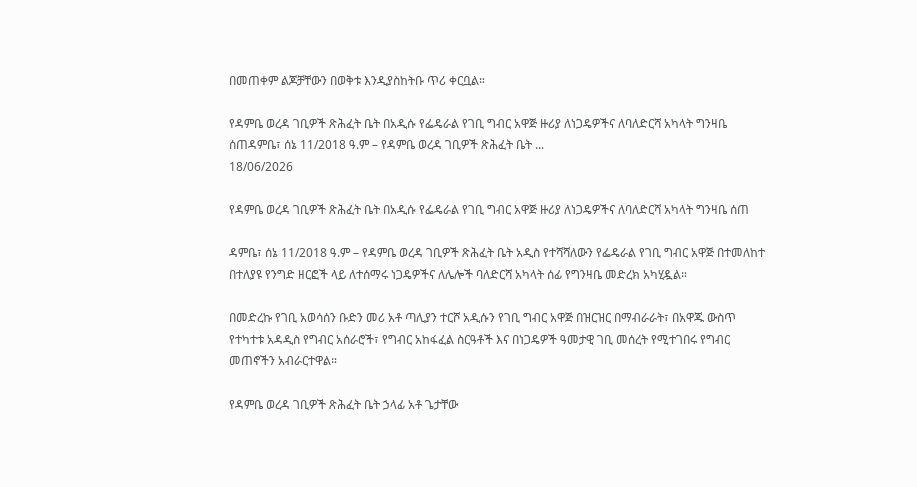በመጠቀም ልጆቻቸውን በወቅቱ እንዲያስከትቡ ጥሪ ቀርቧል።

የዳምቤ ወረዳ ገቢዎች ጽሕፈት ቤት በአዲሱ የፌዴራል የገቢ ግብር አዋጅ ዙሪያ ለነጋዴዎችና ለባለድርሻ አካላት ግንዛቤ ሰጠዳምቤ፣ ሰኔ 11/2018 ዓ.ም – የዳምቤ ወረዳ ገቢዎች ጽሕፈት ቤት ...
18/06/2026

የዳምቤ ወረዳ ገቢዎች ጽሕፈት ቤት በአዲሱ የፌዴራል የገቢ ግብር አዋጅ ዙሪያ ለነጋዴዎችና ለባለድርሻ አካላት ግንዛቤ ሰጠ

ዳምቤ፣ ሰኔ 11/2018 ዓ.ም – የዳምቤ ወረዳ ገቢዎች ጽሕፈት ቤት አዲስ የተሻሻለውን የፌዴራል የገቢ ግብር አዋጅ በተመለከተ በተለያዩ የንግድ ዘርፎች ላይ ለተሰማሩ ነጋዴዎችና ለሌሎች ባለድርሻ አካላት ሰፊ የግንዛቤ መድረክ አካሂዷል።

በመድረኩ የገቢ አወሳሰን ቡድን መሪ አቶ ጣሊያን ተርሾ አዲሱን የገቢ ግብር አዋጅ በዝርዝር በማብራራት፣ በአዋጁ ውስጥ የተካተቱ አዳዲስ የግብር አሰራሮች፣ የግብር አከፋፈል ስርዓቶች እና በነጋዴዎች ዓመታዊ ገቢ መሰረት የሚተገበሩ የግብር መጠኖችን አብራርተዋል።

የዳምቤ ወረዳ ገቢዎች ጽሕፈት ቤት ኃላፊ አቶ ጌታቸው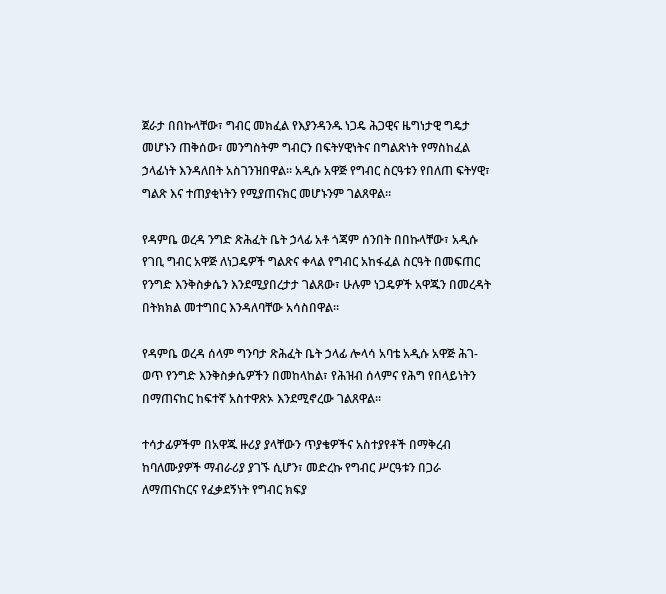ጀራታ በበኩላቸው፣ ግብር መክፈል የእያንዳንዱ ነጋዴ ሕጋዊና ዜግነታዊ ግዴታ መሆኑን ጠቅሰው፣ መንግስትም ግብርን በፍትሃዊነትና በግልጽነት የማስከፈል ኃላፊነት እንዳለበት አስገንዝበዋል። አዲሱ አዋጅ የግብር ስርዓቱን የበለጠ ፍትሃዊ፣ ግልጽ እና ተጠያቂነትን የሚያጠናክር መሆኑንም ገልጸዋል።

የዳምቤ ወረዳ ንግድ ጽሕፈት ቤት ኃላፊ አቶ ጎጃም ሰንበት በበኩላቸው፣ አዲሱ የገቢ ግብር አዋጅ ለነጋዴዎች ግልጽና ቀላል የግብር አከፋፈል ስርዓት በመፍጠር የንግድ እንቅስቃሴን እንደሚያበረታታ ገልጸው፣ ሁሉም ነጋዴዎች አዋጁን በመረዳት በትክክል መተግበር እንዳለባቸው አሳስበዋል።

የዳምቤ ወረዳ ሰላም ግንባታ ጽሕፈት ቤት ኃላፊ ሎላሳ አባቴ አዲሱ አዋጅ ሕገ-ወጥ የንግድ እንቅስቃሴዎችን በመከላከል፣ የሕዝብ ሰላምና የሕግ የበላይነትን በማጠናከር ከፍተኛ አስተዋጽኦ እንደሚኖረው ገልጸዋል።

ተሳታፊዎችም በአዋጁ ዙሪያ ያላቸውን ጥያቄዎችና አስተያየቶች በማቅረብ ከባለሙያዎች ማብራሪያ ያገኙ ሲሆን፣ መድረኩ የግብር ሥርዓቱን በጋራ ለማጠናከርና የፈቃደኝነት የግብር ክፍያ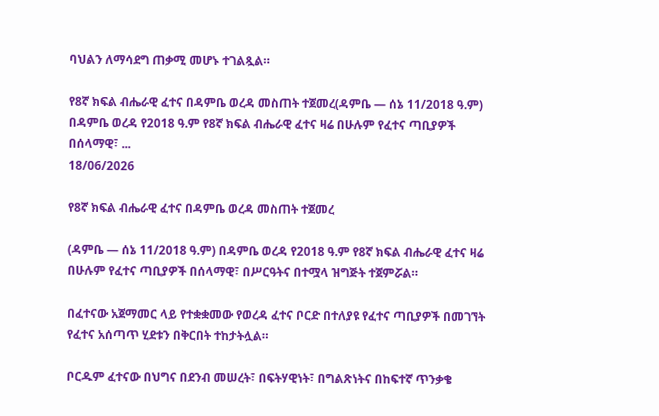ባህልን ለማሳደግ ጠቃሚ መሆኑ ተገልጿል።

የ8ኛ ክፍል ብሔራዊ ፈተና በዳምቤ ወረዳ መስጠት ተጀመረ(ዳምቤ — ሰኔ 11/2018 ዓ.ም) በዳምቤ ወረዳ የ2018 ዓ.ም የ8ኛ ክፍል ብሔራዊ ፈተና ዛሬ በሁሉም የፈተና ጣቢያዎች በሰላማዊ፣ ...
18/06/2026

የ8ኛ ክፍል ብሔራዊ ፈተና በዳምቤ ወረዳ መስጠት ተጀመረ

(ዳምቤ — ሰኔ 11/2018 ዓ.ም) በዳምቤ ወረዳ የ2018 ዓ.ም የ8ኛ ክፍል ብሔራዊ ፈተና ዛሬ በሁሉም የፈተና ጣቢያዎች በሰላማዊ፣ በሥርዓትና በተሟላ ዝግጅት ተጀምሯል።

በፈተናው አጀማመር ላይ የተቋቋመው የወረዳ ፈተና ቦርድ በተለያዩ የፈተና ጣቢያዎች በመገኘት የፈተና አሰጣጥ ሂደቱን በቅርበት ተከታትሏል።

ቦርዱም ፈተናው በህግና በደንብ መሠረት፣ በፍትሃዊነት፣ በግልጽነትና በከፍተኛ ጥንቃቄ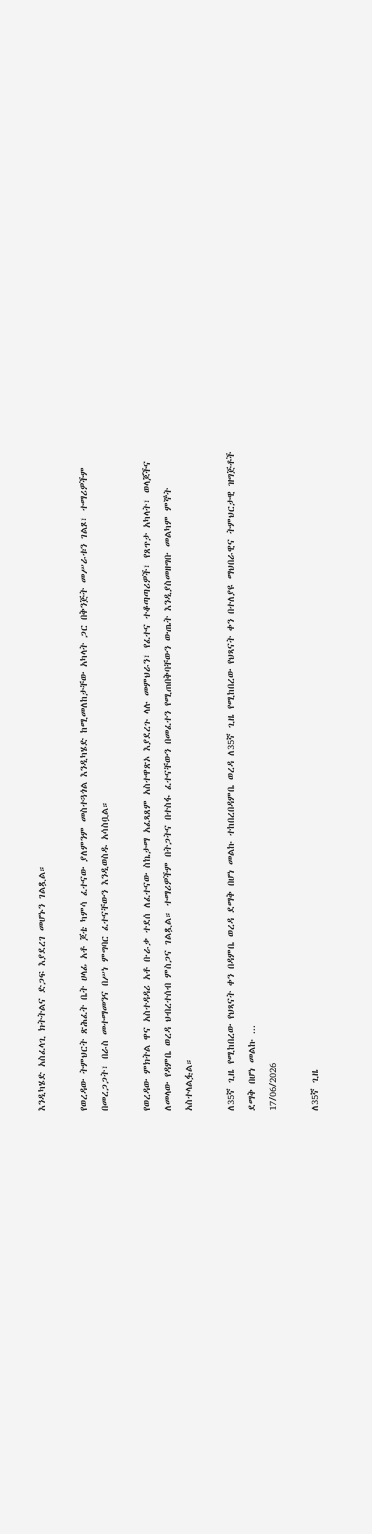እንዲካሄድ አስፈላጊ ክትትልና ድጋፍ እያደረገ መሆኑን ገልጿል።

የወረዳው ትምህርት ጽሕፈት ቤት ሀላፊ አቶ ጆቴ ካምሳ ፈተናው ያለምንም መስተጓጎል እንዲካሄድ ከሚመለከታቸው አካላት ጋር በቅንጅት መሥራቱን ገልጾ፣ ተማሪዎችም በመረጋጋት፣ በራስ መተማመንና በሥነ ምግባር ፈተናቸውን እንዲወስዱ አሳስቧል።

የወረዳው ምክትል ዋና አስተዳዳሪ አቶ ቡራቃ ተደሰ ለፈተናው ስኬታማ አፈጻጸም አስተዋጽኦ እያደረጉ ላሉ መምህራን፣ የፈተና ተቆጣጣሪዎች፣ የጸጥታ አካላት፣ ወላጆችና ለመላው የዳምቤ ወረዳ ህብረተሰብ ምስጋና ገልጿል። ተማሪዎችም በትጋትና በተስፋ ፈተናቸውን በመፈተን የሚጠበቅባቸውን ውጤት እንዲያስመዘግቡ መልካም ምኞት አስተላልፏል።

ለ35ኛ ጊዜ የሚከበረው የህጻናት ቀን በዳምቤ ወረዳ ደማቅ በሆነ መልኩ ተከበረበዳምቤ ወረዳ ለ35ኛ ጊዜ የሚከበረው የህጻናት ቀን በተለያዩ ማህበራዊና ትምህርታዊ ዝግጅቶች ደማቅ በሆነ መልኩ ...
17/06/2026

ለ35ኛ ጊዜ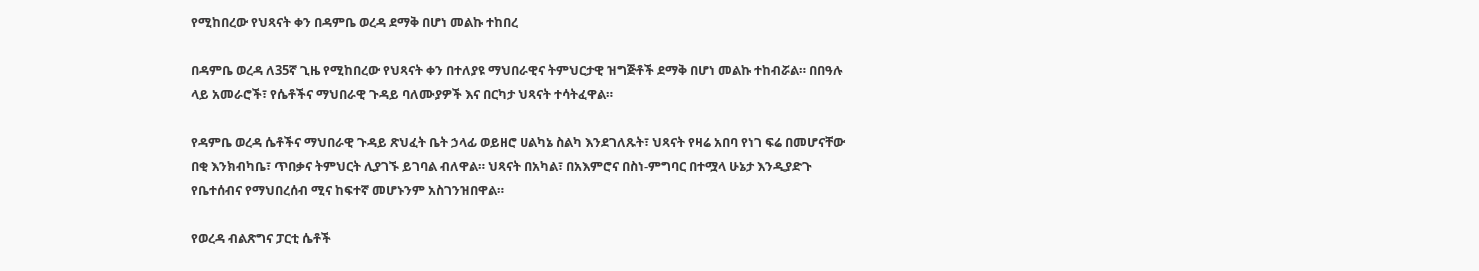የሚከበረው የህጻናት ቀን በዳምቤ ወረዳ ደማቅ በሆነ መልኩ ተከበረ

በዳምቤ ወረዳ ለ35ኛ ጊዜ የሚከበረው የህጻናት ቀን በተለያዩ ማህበራዊና ትምህርታዊ ዝግጅቶች ደማቅ በሆነ መልኩ ተከብሯል። በበዓሉ ላይ አመራሮች፣ የሴቶችና ማህበራዊ ጉዳይ ባለሙያዎች እና በርካታ ህጻናት ተሳትፈዋል።

የዳምቤ ወረዳ ሴቶችና ማህበራዊ ጉዳይ ጽህፈት ቤት ኃላፊ ወይዘሮ ሀልካኔ ስልካ እንደገለጹት፣ ህጻናት የዛሬ አበባ የነገ ፍሬ በመሆናቸው በቂ እንክብካቤ፣ ጥበቃና ትምህርት ሊያገኙ ይገባል ብለዋል። ህጻናት በአካል፣ በአእምሮና በስነ-ምግባር በተሟላ ሁኔታ እንዲያድጉ የቤተሰብና የማህበረሰብ ሚና ከፍተኛ መሆኑንም አስገንዝበዋል።

የወረዳ ብልጽግና ፓርቲ ሴቶች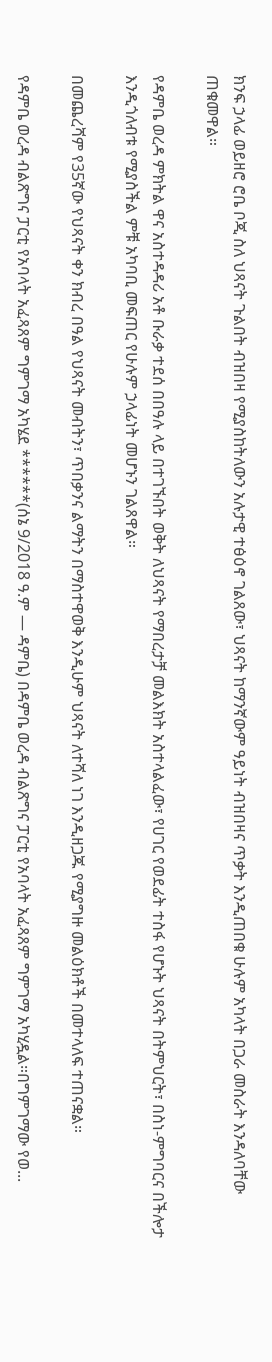ክንፍ ኃላፊ ወይዘሮ ሮቤ ቦጂ ስለ ህጻናት ጉልበት ብዝበዛ የሚያስከትለውን አሉታዊ ተፅዕኖ ገልጸው፣ ህጻናት ከማንኛውም ዓይነት ብዝበዛና ጥቃት እንዲጠበቁ ሁሉም አካላት በጋራ መስራት እንዳለባቸው ጠቁመዋል።

የዳምቤ ወረዳ ምክትል ዋና አስተዳዳሪ አቶ ቡራቃ ተደሰ በበዓሉ ላይ በተገኙበት ወቅት ለህጻናት የማበረታቻ መልእክት አስተላልፈው፣ የሀገር የወደፊት ተስፋ የሆኑት ህጻናት በትምህርት፣ በስነ-ምግባርና በችሎታ እንዲጎለብቱ የሚያስችል ምቹ አካባቢ መፍጠር የሁሉም ኃላፊነት መሆኑን ገልጸዋል።

በመጨረሻም የ35ኛው የህጻናት ቀን ክብረ በዓል የህጻናት መብትን፣ ጥበቃንና ልማትን በማስተዋወቅ እንዲሁም ህጻናት ለተሻለ ነገ እንዲዘጋጁ የሚያግዙ መልዕክቶች በመተላለፍ ተጠናቋል።

የዳምቤ ወረዳ ብልጽግና ፓርቲ የአባላት አፈጻጸም ግምገማ አካሄደ ******(ሰኔ 9/2018 ዓ.ም — ዳምቤ) በዳምቤ ወረዳ ብልጽግና ፓርቲ የአባላት አፈጻጸም ግምገማ አካሂዷል።በግምገማው የወ...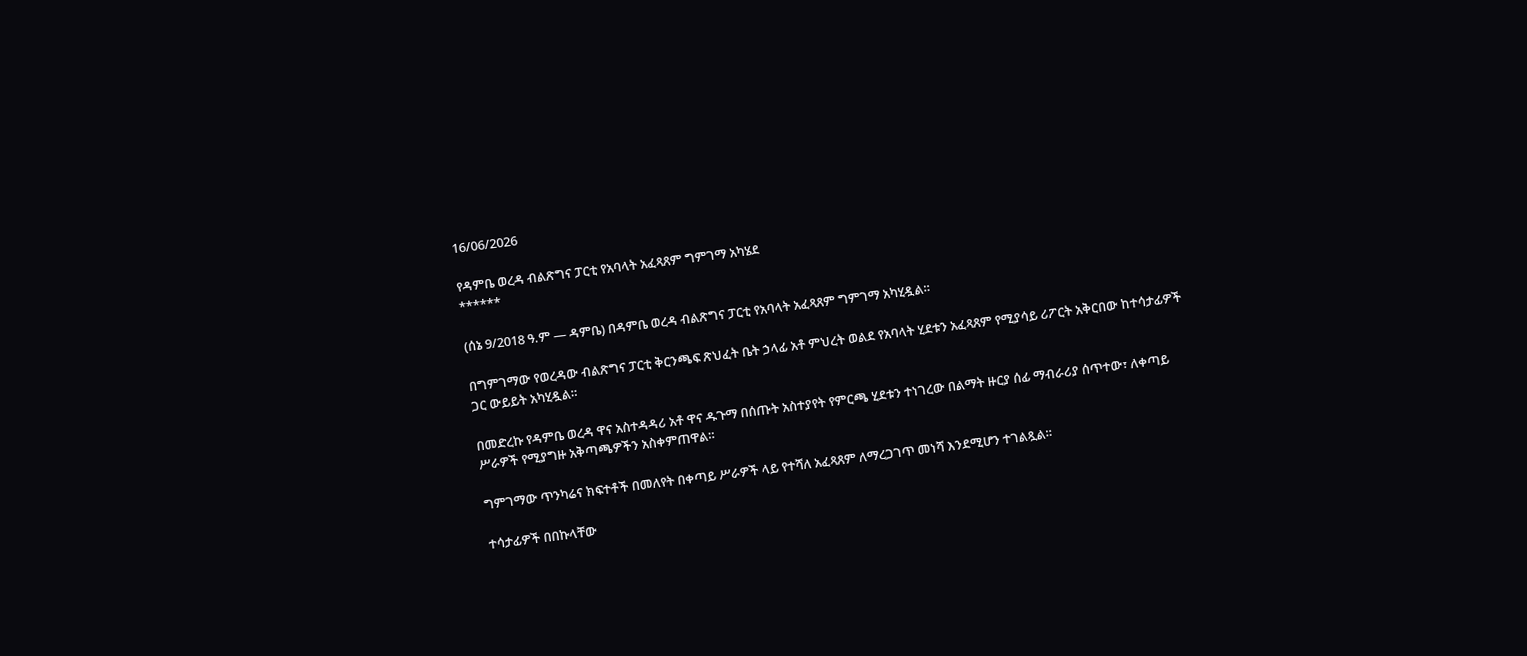16/06/2026

የዳምቤ ወረዳ ብልጽግና ፓርቲ የአባላት አፈጻጸም ግምገማ አካሄደ
******

(ሰኔ 9/2018 ዓ.ም — ዳምቤ) በዳምቤ ወረዳ ብልጽግና ፓርቲ የአባላት አፈጻጸም ግምገማ አካሂዷል።

በግምገማው የወረዳው ብልጽግና ፓርቲ ቅርንጫፍ ጽህፈት ቤት ኃላፊ አቶ ምህረት ወልደ የአባላት ሂደቱን አፈጻጸም የሚያሳይ ሪፖርት አቅርበው ከተሳታፊዎች ጋር ውይይት አካሂዷል።

በመድረኩ የዳምቤ ወረዳ ዋና አስተዳዳሪ አቶ ዋና ዱጉማ በሰጡት አስተያየት የምርጫ ሂደቱን ተነገረው በልማት ዙርያ ሰፊ ማብራሪያ ሰጥተው፣ ለቀጣይ ሥራዎች የሚያግዙ አቅጣጫዎችን አስቀምጠዋል።

ግምገማው ጥንካሬና ክፍተቶች በመለየት በቀጣይ ሥራዎች ላይ የተሻለ አፈጻጸም ለማረጋገጥ መነሻ እንደሚሆን ተገልጿል።

ተሳታፊዎች በበኩላቸው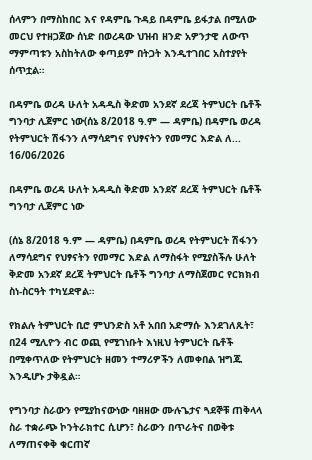ሰላምን በማስከበር እና የዳምቤ ጉዳይ በዳምቤ ይፋታል በሚለው መርህ የተዘጋጀው ሰነድ በወረዳው ህዝብ ዘንድ አዎንታዊ ለውጥ ማምጣቱን አስከትለው ቀጣይም በትጋት እንዲተገበር አስተያየት ሰጥቷል።

በዳምቤ ወረዳ ሁለት አዳዲስ ቅድመ አንደኛ ደረጃ ትምህርት ቤቶች ግንባታ ሊጀምር ነው(ሰኔ 8/2018 ዓ.ም — ዳምቤ) በዳምቤ ወረዳ የትምህርት ሽፋንን ለማሳደግና የህፃናትን የመማር እድል ለ...
16/06/2026

በዳምቤ ወረዳ ሁለት አዳዲስ ቅድመ አንደኛ ደረጃ ትምህርት ቤቶች ግንባታ ሊጀምር ነው

(ሰኔ 8/2018 ዓ.ም — ዳምቤ) በዳምቤ ወረዳ የትምህርት ሽፋንን ለማሳደግና የህፃናትን የመማር እድል ለማስፋት የሚያስችሉ ሁለት ቅድመ አንደኛ ደረጃ ትምህርት ቤቶች ግንባታ ለማስጀመር የርክክብ ስነ-ስርዓት ተካሂደዋል።

የክልሉ ትምህርት ቢሮ ምህንድስ አቶ አበበ አድማሱ እንደገለጹት፣ በ24 ሚሊዮን ብር ወጪ የሚገነቡት እነዚህ ትምህርት ቤቶች በሚቀጥለው የትምህርት ዘመን ተማሪዎችን ለመቀበል ዝግጁ እንዲሆኑ ታቅዷል።

የግንባታ ስራውን የሚያከናውነው ባዘዘው ሙሉጌታና ጓደኞቹ ጠቅላላ ስራ ተቋራጭ ኮንትራክተር ሲሆን፣ ስራውን በጥራትና በወቅቱ ለማጠናቀቅ ቁርጠኛ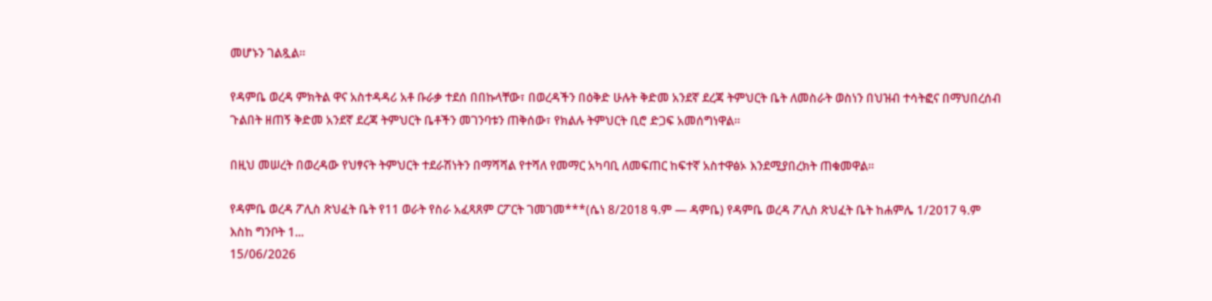መሆኑን ገልጿል።

የዳምቤ ወረዳ ምክትል ዋና አስተዳዳሪ አቶ ቡራቃ ተደሰ በበኩላቸው፣ በወረዳችን በዕቅድ ሁሉት ቅድመ አንደኛ ደረጃ ትምህርት ቤት ለመስራት ወስነን በህዝብ ተሳትፎና በማህበረሰብ ጉልበት ዘጠኝ ቅድመ አንደኛ ደረጃ ትምህርት ቤቶችን መገንባቱን ጠቅሰው፣ የክልሉ ትምህርት ቢሮ ድጋፍ አመሰግነዋል።

በዚህ መሠረት በወረዳው የህፃናት ትምህርት ተደራሽነትን በማሻሻል የተሻለ የመማር አካባቢ ለመፍጠር ከፍተኛ አስተዋፅኦ እንደሚያበረክት ጠቁመዋል።

የዳምቤ ወረዳ ፖሊስ ጽህፈት ቤት የ11 ወራት የስራ አፈጻጸም ርፖርት ገመገመ***(ሴነ 8/2018 ዓ.ም — ዳምቤ) የዳምቤ ወረዳ ፖሊስ ጽህፈት ቤት ከሐምሌ 1/2017 ዓ.ም እስከ ግንቦት 1...
15/06/2026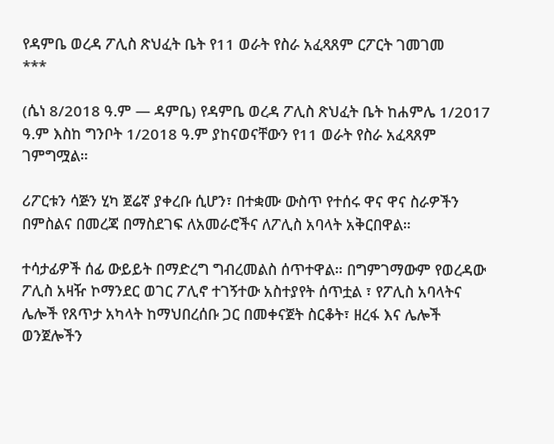የዳምቤ ወረዳ ፖሊስ ጽህፈት ቤት የ11 ወራት የስራ አፈጻጸም ርፖርት ገመገመ
***

(ሴነ 8/2018 ዓ.ም — ዳምቤ) የዳምቤ ወረዳ ፖሊስ ጽህፈት ቤት ከሐምሌ 1/2017 ዓ.ም እስከ ግንቦት 1/2018 ዓ.ም ያከናወናቸውን የ11 ወራት የስራ አፈጻጸም ገምግሟል።

ሪፖርቱን ሳጅን ሂካ ጀሬኛ ያቀረቡ ሲሆን፣ በተቋሙ ውስጥ የተሰሩ ዋና ዋና ስራዎችን በምስልና በመረጃ በማስደገፍ ለአመራሮችና ለፖሊስ አባላት አቅርበዋል።

ተሳታፊዎች ሰፊ ውይይት በማድረግ ግብረመልስ ሰጥተዋል። በግምገማውም የወረዳው ፖሊስ አዛዥ ኮማንደር ወገር ፖሊኖ ተገኝተው አስተያየት ሰጥቷል ፣ የፖሊስ አባላትና ሌሎች የጸጥታ አካላት ከማህበረሰቡ ጋር በመቀናጀት ስርቆት፣ ዘረፋ እና ሌሎች ወንጀሎችን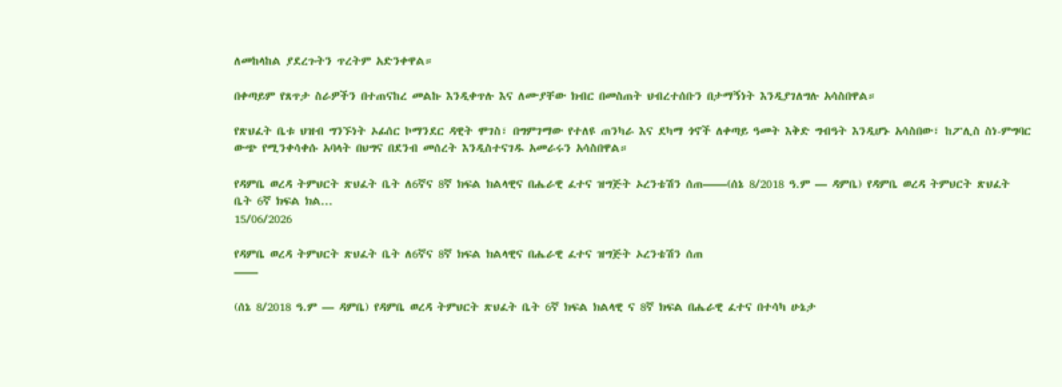ለመከላከል ያደረጉትን ጥረትም አድንቀዋል።

በቀጣይም የጸጥታ ስራዎችን በተጠናከረ መልኩ እንዲቀጥሉ እና ለሙያቸው ክብር በመስጠት ህብረተሰቡን በታማኝነት እንዲያገለግሉ አሳስበዋል።

የጽህፈት ቤቱ ህዝብ ግንኙነት ኦፊሰር ኮማንደር ዳዊት ሞገስ፣ በግምገማው የተለዩ ጠንካራ እና ደካማ ጎኖች ለቀጣይ ዓመት እቅድ ግብዓት እንዲሆኑ አሳስበው፣ ከፖሊስ ስነ-ምግባር ውጭ የሚንቀሳቀሱ አባላት በህግና በደንብ መሰረት እንዲስተናገዱ አመራሩን አሳስበዋል።

የዳምቤ ወረዳ ትምህርት ጽህፈት ቤት ለ6ኛና 8ኛ ክፍል ክልላዊና በሔራዊ ፈተና ዝግጅት ኦረንቴሽን ሰጠ——(ሰኔ 8/2018 ዓ.ም — ዳምቤ) የዳምቤ ወረዳ ትምህርት ጽህፈት ቤት 6ኛ ክፍል ክል...
15/06/2026

የዳምቤ ወረዳ ትምህርት ጽህፈት ቤት ለ6ኛና 8ኛ ክፍል ክልላዊና በሔራዊ ፈተና ዝግጅት ኦረንቴሽን ሰጠ
——

(ሰኔ 8/2018 ዓ.ም — ዳምቤ) የዳምቤ ወረዳ ትምህርት ጽህፈት ቤት 6ኛ ክፍል ክልላዊ ና 8ኛ ክፍል በሔራዊ ፈተና በተሳካ ሁኔታ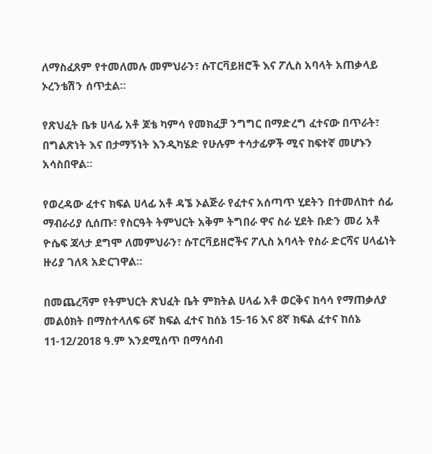ለማስፈጸም የተመለመሉ መምህራን፣ ሱፐርቫይዘሮች እና ፖሊስ አባላት አጠቃላይ ኦረንቴሽን ሰጥቷል።

የጽህፈት ቤቱ ሀላፊ አቶ ጆቴ ካምሳ የመክፈቻ ንግግር በማድረግ ፈተናው በጥራት፣ በግልጽነት እና በታማኝነት እንዲካሄድ የሁሉም ተሳታፊዎች ሚና ከፍተኛ መሆኑን አሳስበዋል።

የወረዳው ፈተና ክፍል ሀላፊ አቶ ዳኜ ኦልጅራ የፈተና አሰጣጥ ሂደትን በተመለከተ ሰፊ ማብራሪያ ሲሰጡ፣ የስርዓት ትምህርት አቅም ትግበራ ዋና ስራ ሂደት ቡድን መሪ አቶ ዮሴፍ ጃላታ ደግሞ ለመምህራን፣ ሱፐርቫይዘሮችና ፖሊስ አባላት የስራ ድርሻና ሀላፊነት ዙሪያ ገለጻ አድርገዋል።

በመጨረሻም የትምህርት ጽህፈት ቤት ምክትል ሀላፊ አቶ ወርቅና ከሳሳ የማጠቃለያ መልዕክት በማስተላለፍ 6ኛ ክፍል ፈተና ከሰኔ 15-16 እና 8ኛ ክፍል ፈተና ከሰኔ 11-12/2018 ዓ.ም እንደሚሰጥ በማሳሰብ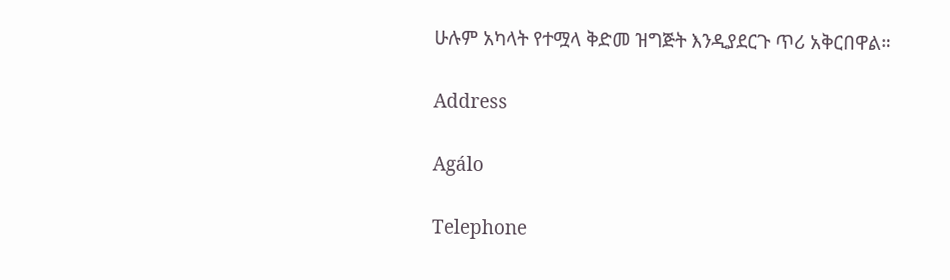ሁሉም አካላት የተሟላ ቅድመ ዝግጅት እንዲያደርጉ ጥሪ አቅርበዋል።

Address

Agálo

Telephone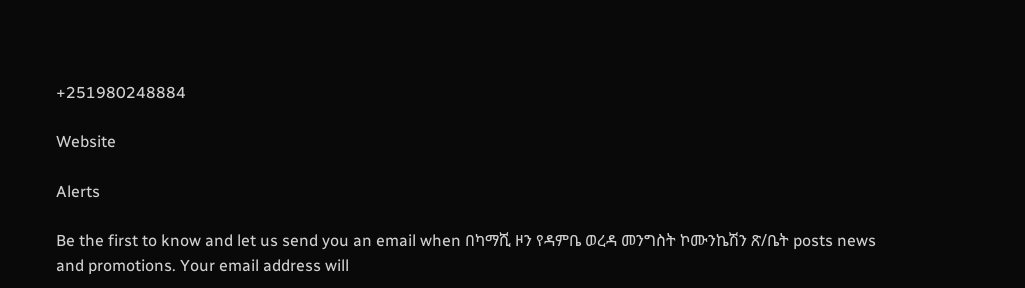+251980248884

Website

Alerts

Be the first to know and let us send you an email when በካማሺ ዞን የዳምቤ ወረዳ መንግስት ኮሙንኬሽን ጽ/ቤት posts news and promotions. Your email address will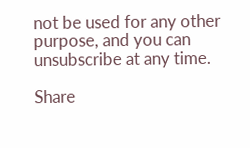not be used for any other purpose, and you can unsubscribe at any time.

Share